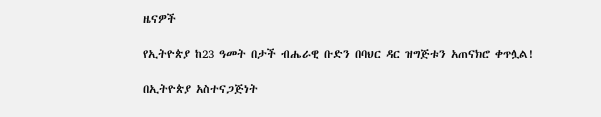ዜናዎች

የኢትዮጵያ ከ23 ዓመት በታች ብሔራዊ ቡድን በባህር ዳር ዝግጅቱን አጠናክሮ ቀጥሏል!

በኢትዮጵያ አስተናጋጅነት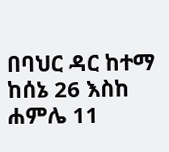በባህር ዳር ከተማ ከሰኔ 26 እስከ ሐምሌ 11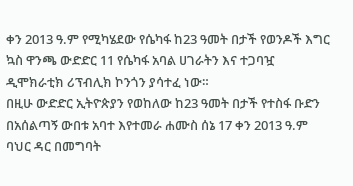ቀን 2013 ዓ.ም የሚካሄደው የሴካፋ ከ23 ዓመት በታች የወንዶች እግር ኳስ ዋንጫ ውድድር 11 የሴካፋ አባል ሀገራትን እና ተጋባዧ ዲሞክራቲክ ሪፕብሊክ ኮንጎን ያሳተፈ ነው።
በዚሁ ውድድር ኢትዮጵያን የወከለው ከ23 ዓመት በታች የተስፋ ቡድን በአሰልጣኝ ውበቱ አባተ እየተመራ ሐሙስ ሰኔ 17 ቀን 2013 ዓ.ም ባህር ዳር በመግባት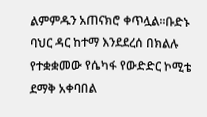ልምምዱን አጠናክሮ ቀጥሏል።ቡድኑ ባህር ዳር ከተማ እንደደረሰ በክልሉ የተቋቋመው የሴካፋ የውድድር ኮሚቴ ደማቅ አቀባበል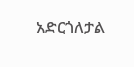አድርጎለታል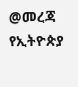@መረጃ የኢትዮጵያ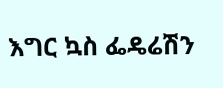እግር ኳስ ፌዴሬሽን